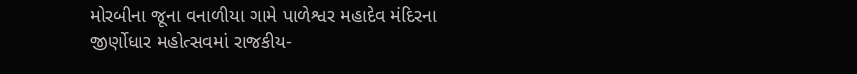મોરબીના જૂના વનાળીયા ગામે પાળેશ્વર મહાદેવ મંદિરના જીર્ણોધાર મહોત્સવમાં રાજકીય-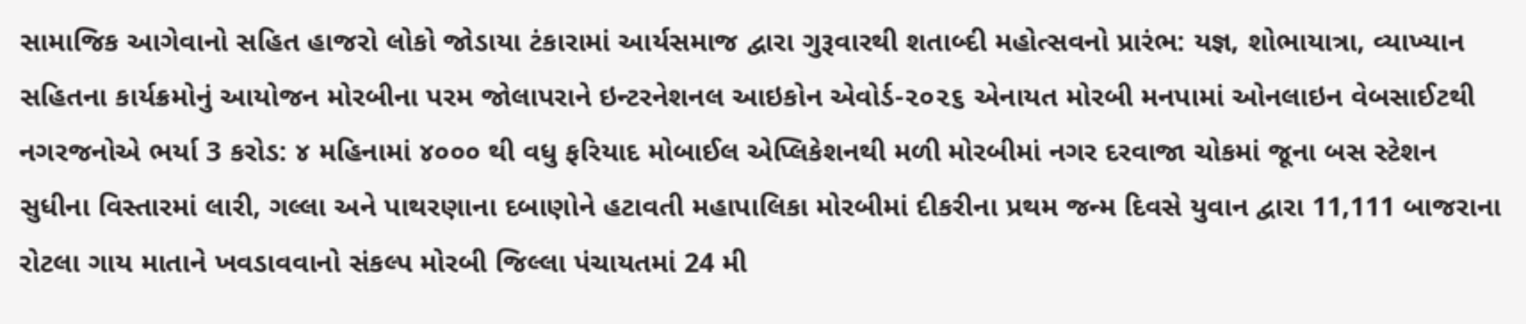સામાજિક આગેવાનો સહિત હાજરો લોકો જોડાયા ટંકારામાં આર્યસમાજ દ્વારા ગુરૂવારથી શતાબ્દી મહોત્સવનો પ્રારંભ: યજ્ઞ, શોભાયાત્રા, વ્યાખ્યાન સહિતના કાર્યક્રમોનું આયોજન મોરબીના પરમ જોલાપરાને ઇન્ટરનેશનલ આઇકોન એવોર્ડ-૨૦૨૬ એનાયત મોરબી મનપામાં ઓનલાઇન વેબસાઈટથી નગરજનોએ ભર્યા 3 કરોડ: ૪ મહિનામાં ૪૦૦૦ થી વધુ ફરિયાદ મોબાઈલ એપ્લિકેશનથી મળી મોરબીમાં નગર દરવાજા ચોકમાં જૂના બસ સ્ટેશન સુધીના વિસ્તારમાં લારી, ગલ્લા અને પાથરણાના દબાણોને હટાવતી મહાપાલિકા મોરબીમાં દીકરીના પ્રથમ જન્મ દિવસે યુવાન દ્વારા 11,111 બાજરાના રોટલા ગાય માતાને ખવડાવવાનો સંકલ્પ મોરબી જિલ્લા પંચાયતમાં 24 મી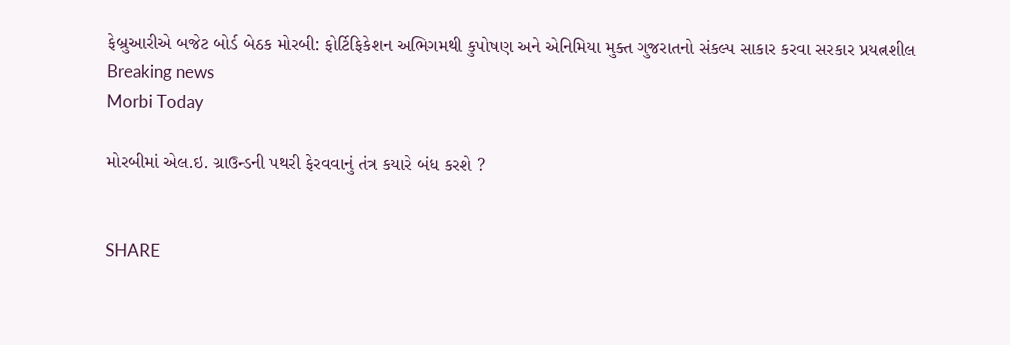ફેબ્રુઆરીએ બજેટ બોર્ડ બેઠક મોરબી: ફોર્ટિફિકેશન અભિગમથી કુપોષણ અને એનિમિયા મુક્ત ગુજરાતનો સંકલ્પ સાકાર કરવા સરકાર પ્રયત્નશીલ
Breaking news
Morbi Today

મોરબીમાં એલ.ઇ. ગ્રાઉન્ડની પથરી ફેરવવાનું તંત્ર કયારે બંધ કરશે ?


SHARE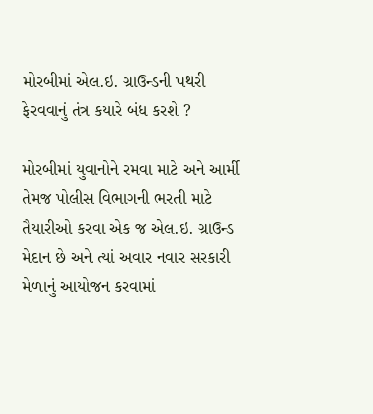મોરબીમાં એલ.ઇ. ગ્રાઉન્ડની પથરી ફેરવવાનું તંત્ર કયારે બંધ કરશે ?

મોરબીમાં યુવાનોને રમવા માટે અને આર્મી તેમજ પોલીસ વિભાગની ભરતી માટે તૈયારીઓ કરવા એક જ એલ.ઇ. ગ્રાઉન્ડ મેદાન છે અને ત્યાં અવાર નવાર સરકારી મેળાનું આયોજન કરવામાં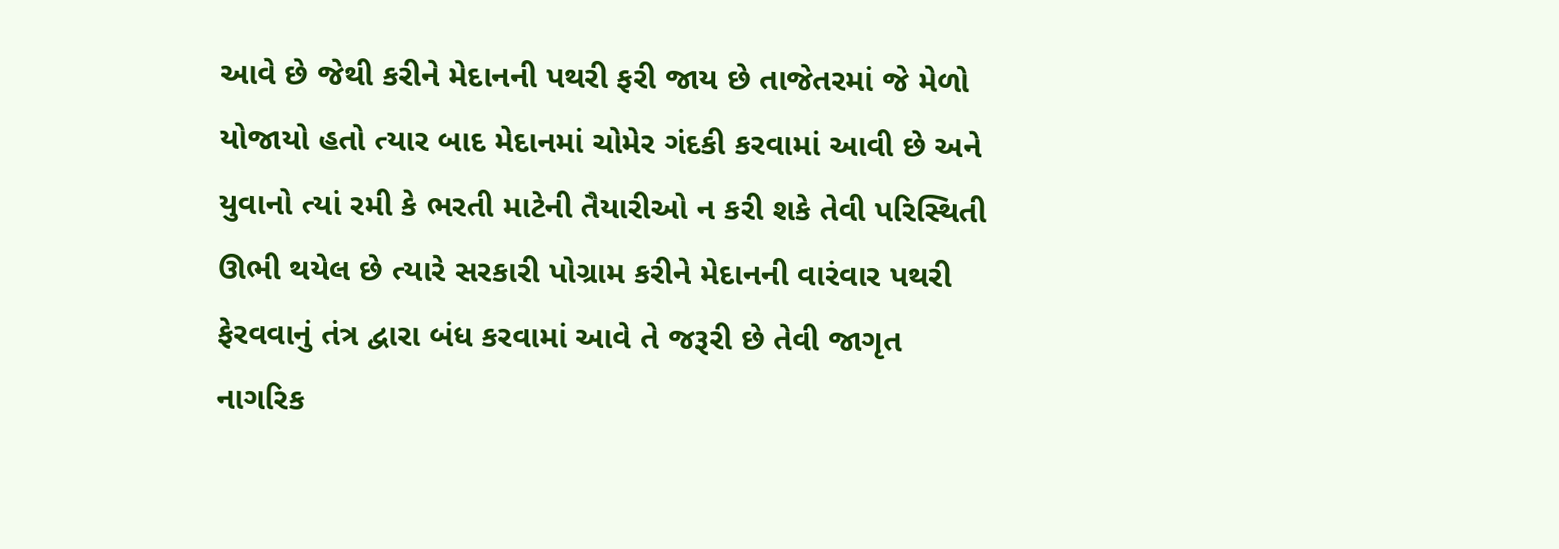આવે છે જેથી કરીને મેદાનની પથરી ફરી જાય છે તાજેતરમાં જે મેળો યોજાયો હતો ત્યાર બાદ મેદાનમાં ચોમેર ગંદકી કરવામાં આવી છે અને યુવાનો ત્યાં રમી કે ભરતી માટેની તૈયારીઓ ન કરી શકે તેવી પરિસ્થિતી ઊભી થયેલ છે ત્યારે સરકારી પોગ્રામ કરીને મેદાનની વારંવાર પથરી ફેરવવાનું તંત્ર દ્વારા બંધ કરવામાં આવે તે જરૂરી છે તેવી જાગૃત નાગરિક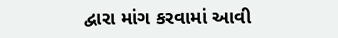દ્વારા માંગ કરવામાં આવી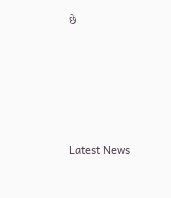છે






Latest News